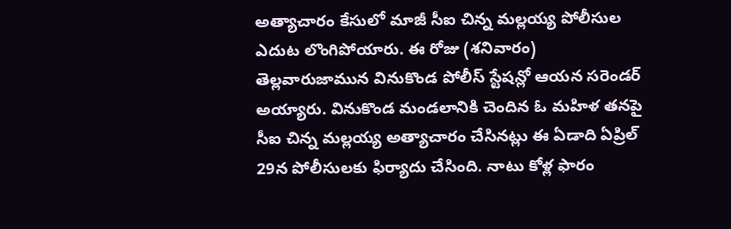అత్యాచారం కేసులో మాజీ సీఐ చిన్న మల్లయ్య పోలీసుల ఎదుట లొంగిపోయారు. ఈ రోజు (శనివారం) తెల్లవారుజామున వినుకొండ పోలీస్ స్టేషన్లో ఆయన సరెండర్ అయ్యారు. వినుకొండ మండలానికి చెందిన ఓ మహిళ తనపై సీఐ చిన్న మల్లయ్య అత్యాచారం చేసినట్లు ఈ ఏడాది ఏప్రిల్ 29న పోలీసులకు ఫిర్యాదు చేసింది. నాటు కోళ్ల ఫారం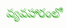వ్యవహారంలో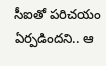సీఐతో పరిచయం ఏర్పడిందని.. ఆ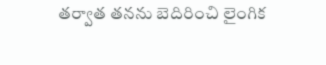తర్వాత తనను బెదిరించి లైంగిక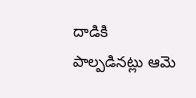దాడికి పాల్పడినట్లు ఆమె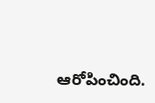ఆరోపించింది.